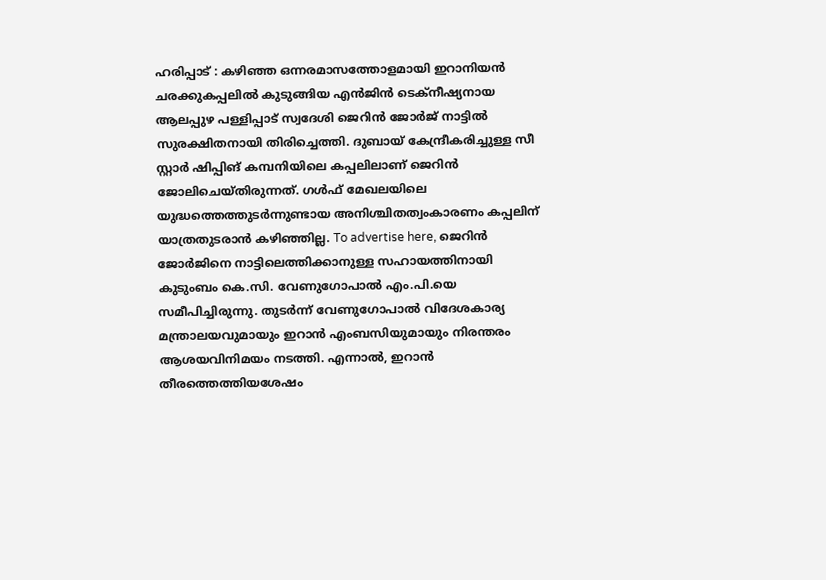ഹരിപ്പാട് : കഴിഞ്ഞ ഒന്നരമാസത്തോളമായി ഇറാനിയൻ ചരക്കുകപ്പലിൽ കുടുങ്ങിയ എൻജിൻ ടെക്നീഷ്യനായ ആലപ്പുഴ പള്ളിപ്പാട് സ്വദേശി ജെറിൻ ജോർജ് നാട്ടിൽ സുരക്ഷിതനായി തിരിച്ചെത്തി. ദുബായ് കേന്ദ്രീകരിച്ചുള്ള സീ സ്റ്റാർ ഷിപ്പിങ് കമ്പനിയിലെ കപ്പലിലാണ് ജെറിൻ ജോലിചെയ്തിരുന്നത്. ഗൾഫ് മേഖലയിലെ യുദ്ധത്തെത്തുടർന്നുണ്ടായ അനിശ്ചിതത്വംകാരണം കപ്പലിന് യാത്രതുടരാൻ കഴിഞ്ഞില്ല. To advertise here, ജെറിൻ ജോർജിനെ നാട്ടിലെത്തിക്കാനുള്ള സഹായത്തിനായി കുടുംബം കെ.സി. വേണുഗോപാൽ എം.പി.യെ സമീപിച്ചിരുന്നു. തുടർന്ന് വേണുഗോപാൽ വിദേശകാര്യ മന്ത്രാലയവുമായും ഇറാൻ എംബസിയുമായും നിരന്തരം ആശയവിനിമയം നടത്തി. എന്നാൽ, ഇറാൻ തീരത്തെത്തിയശേഷം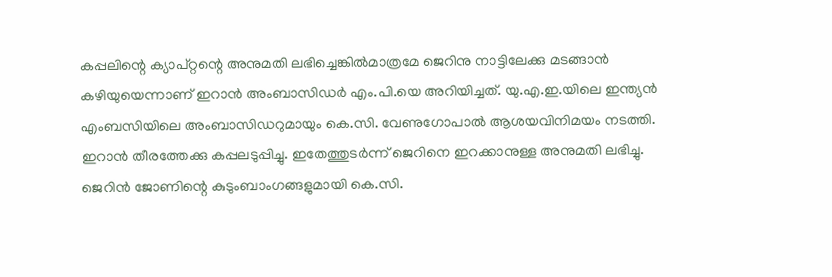കപ്പലിന്റെ ക്യാപ്റ്റന്റെ അനുമതി ലഭിച്ചെങ്കിൽമാത്രമേ ജെറിനു നാട്ടിലേക്കു മടങ്ങാൻ കഴിയുയെന്നാണ് ഇറാൻ അംബാസിഡർ എം.പി.യെ അറിയിച്ചത്. യു.എ.ഇ.യിലെ ഇന്ത്യൻ എംബസിയിലെ അംബാസിഡറുമായും കെ.സി. വേണുഗോപാൽ ആശയവിനിമയം നടത്തി. ഇറാൻ തീരത്തേക്കു കപ്പലടുപ്പിച്ചു. ഇതേത്തുടർന്ന് ജെറിനെ ഇറക്കാനുള്ള അനുമതി ലഭിച്ചു. ജെറിൻ ജോണിന്റെ കുടുംബാംഗങ്ങളുമായി കെ.സി.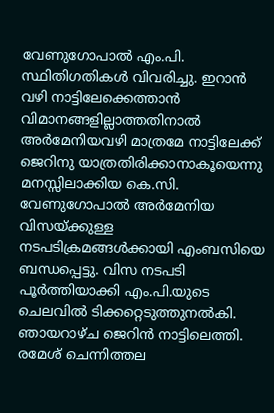വേണുഗോപാൽ എം.പി. സ്ഥിതിഗതികൾ വിവരിച്ചു. ഇറാൻ വഴി നാട്ടിലേക്കെത്താൻ വിമാനങ്ങളില്ലാത്തതിനാൽ അർമേനിയവഴി മാത്രമേ നാട്ടിലേക്ക് ജെറിനു യാത്രതിരിക്കാനാകൂയെന്നു മനസ്സിലാക്കിയ കെ.സി. വേണുഗോപാൽ അർമേനിയ വിസയ്ക്കുള്ള നടപടിക്രമങ്ങൾക്കായി എംബസിയെ ബന്ധപ്പെട്ടു. വിസ നടപടി പൂർത്തിയാക്കി എം.പി.യുടെ ചെലവിൽ ടിക്കറ്റെടുത്തുനൽകി. ഞായറാഴ്ച ജെറിൻ നാട്ടിലെത്തി. രമേശ് ചെന്നിത്തല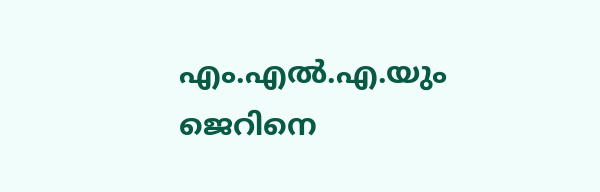എം.എൽ.എ.യും ജെറിനെ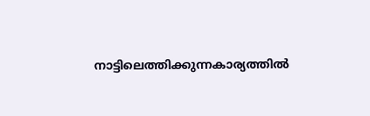നാട്ടിലെത്തിക്കുന്നകാര്യത്തിൽ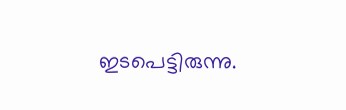ഇടപെട്ടിരുന്നു.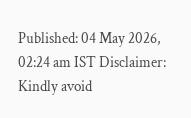Published: 04 May 2026, 02:24 am IST Disclaimer: Kindly avoid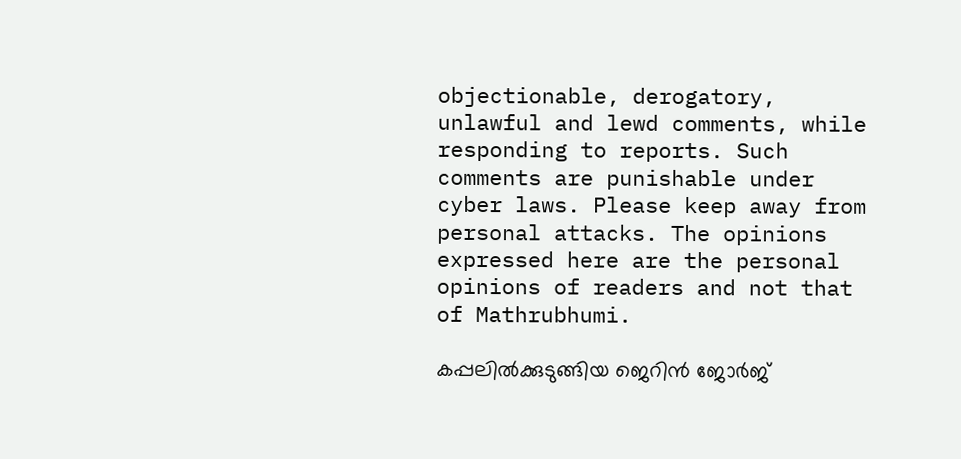objectionable, derogatory, unlawful and lewd comments, while responding to reports. Such comments are punishable under cyber laws. Please keep away from personal attacks. The opinions expressed here are the personal opinions of readers and not that of Mathrubhumi.

കപ്പലിൽക്കുടുങ്ങിയ ജെറിൻ ജോർജ്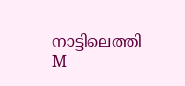നാട്ടിലെത്തി
M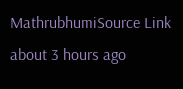MathrubhumiSource Link
about 3 hours ago